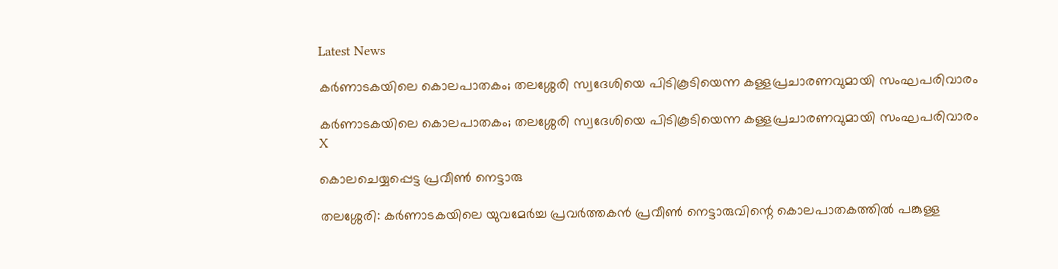Latest News

കര്‍ണാടകയിലെ കൊലപാതകം; തലശ്ശേരി സ്വദേശിയെ പിടികൂടിയെന്ന കള്ളപ്രചാരണവുമായി സംഘപരിവാരം

കര്‍ണാടകയിലെ കൊലപാതകം; തലശ്ശേരി സ്വദേശിയെ പിടികൂടിയെന്ന കള്ളപ്രചാരണവുമായി സംഘപരിവാരം
X

കൊലചെയ്യപ്പെട്ട പ്രവീണ്‍ നെട്ടാരു

തലശ്ശേരി: കര്‍ണാടകയിലെ യുവമേര്‍ച്ച പ്രവര്‍ത്തകന്‍ പ്രവീണ്‍ നെട്ടാരുവിന്റെ കൊലപാതകത്തില്‍ പങ്കുള്ള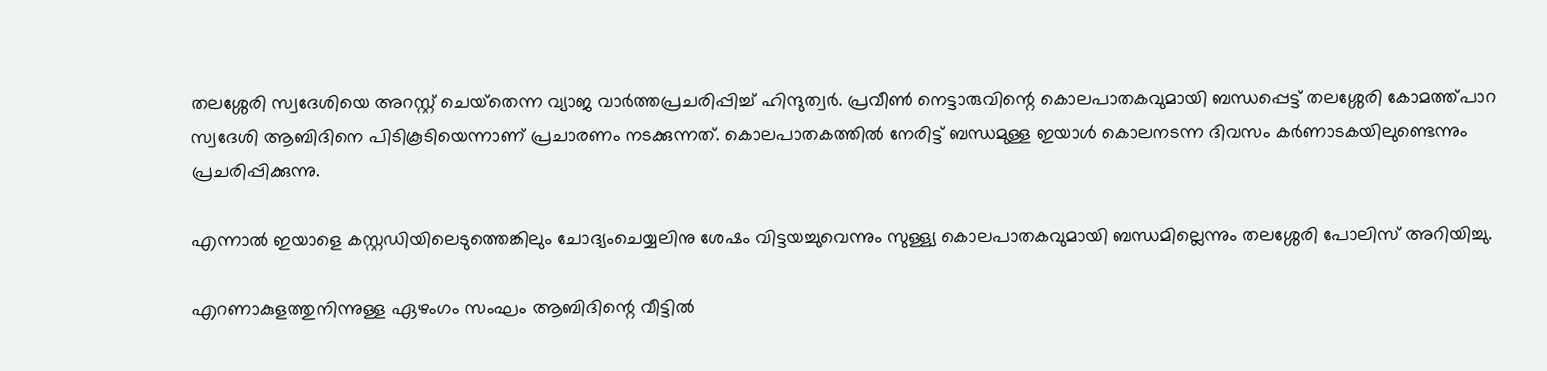തലശ്ശേരി സ്വദേശിയെ അറസ്റ്റ് ചെയ്‌തെന്ന വ്യാജ വാര്‍ത്തപ്രചരിപ്പിച്ച് ഹിന്ദുത്വര്‍. പ്രവീണ്‍ നെട്ടാരുവിന്റെ കൊലപാതകവുമായി ബന്ധപ്പെട്ട് തലശ്ശേരി കോമത്ത്പാറ സ്വദേശി ആബിദിനെ പിടികൂടിയെന്നാണ് പ്രചാരണം നടക്കുന്നത്. കൊലപാതകത്തില്‍ നേരിട്ട് ബന്ധമുള്ള ഇയാള്‍ കൊലനടന്ന ദിവസം കര്‍ണാടകയിലുണ്ടെന്നും പ്രചരിപ്പിക്കുന്നു.

എന്നാല്‍ ഇയാളെ കസ്റ്റഡിയിലെടുത്തെങ്കിലും ചോദ്യംചെയ്യലിനു ശേഷം വിട്ടയച്ചുവെന്നും സുള്ള്യ കൊലപാതകവുമായി ബന്ധമില്ലെന്നും തലശ്ശേരി പോലിസ് അറിയിച്ചു.

എറണാകുളത്തുനിന്നുള്ള ഏഴംഗം സംഘം ആബിദിന്റെ വീട്ടില്‍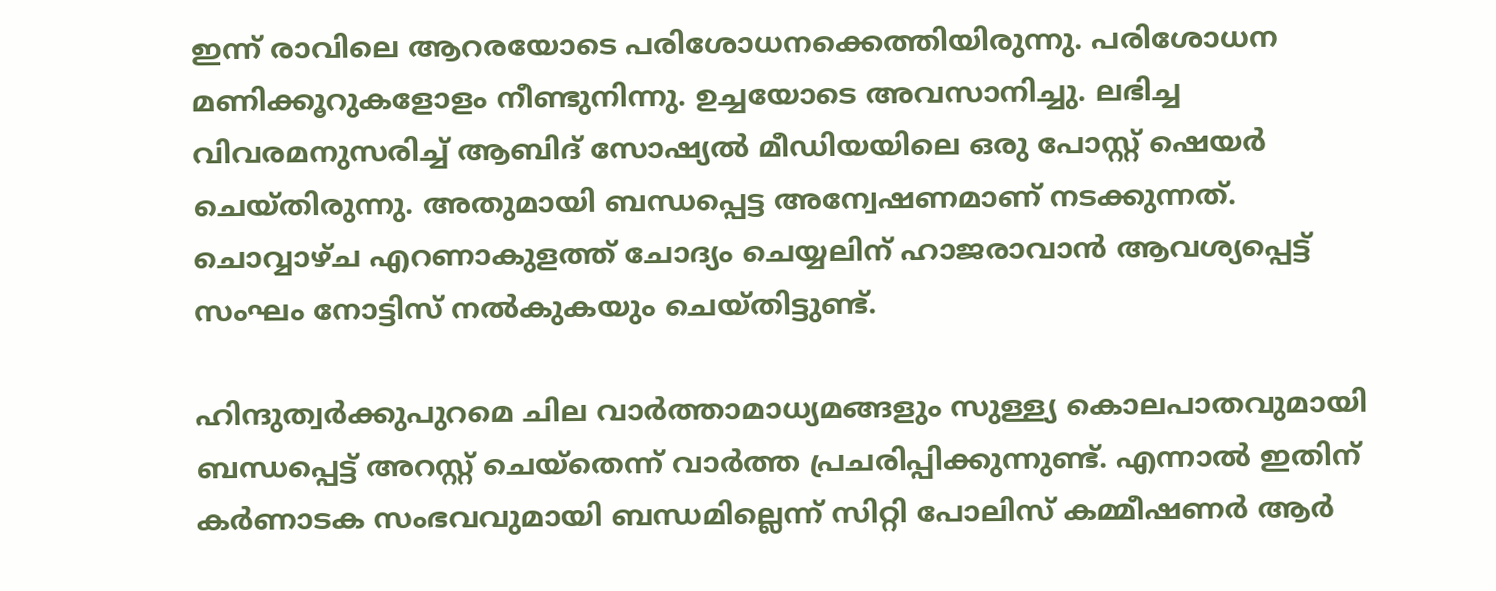ഇന്ന് രാവിലെ ആറരയോടെ പരിശോധനക്കെത്തിയിരുന്നു. പരിശോധന മണിക്കൂറുകളോളം നീണ്ടുനിന്നു. ഉച്ചയോടെ അവസാനിച്ചു. ലഭിച്ച വിവരമനുസരിച്ച് ആബിദ് സോഷ്യല്‍ മീഡിയയിലെ ഒരു പോസ്റ്റ് ഷെയര്‍ ചെയ്തിരുന്നു. അതുമായി ബന്ധപ്പെട്ട അന്വേഷണമാണ് നടക്കുന്നത്. ചൊവ്വാഴ്ച എറണാകുളത്ത് ചോദ്യം ചെയ്യലിന് ഹാജരാവാന്‍ ആവശ്യപ്പെട്ട് സംഘം നോട്ടിസ് നല്‍കുകയും ചെയ്തിട്ടുണ്ട്.

ഹിന്ദുത്വര്‍ക്കുപുറമെ ചില വാര്‍ത്താമാധ്യമങ്ങളും സുള്ള്യ കൊലപാതവുമായി ബന്ധപ്പെട്ട് അറസ്റ്റ് ചെയ്‌തെന്ന് വാര്‍ത്ത പ്രചരിപ്പിക്കുന്നുണ്ട്. എന്നാല്‍ ഇതിന് കര്‍ണാടക സംഭവവുമായി ബന്ധമില്ലെന്ന് സിറ്റി പോലിസ് കമ്മീഷണര്‍ ആര്‍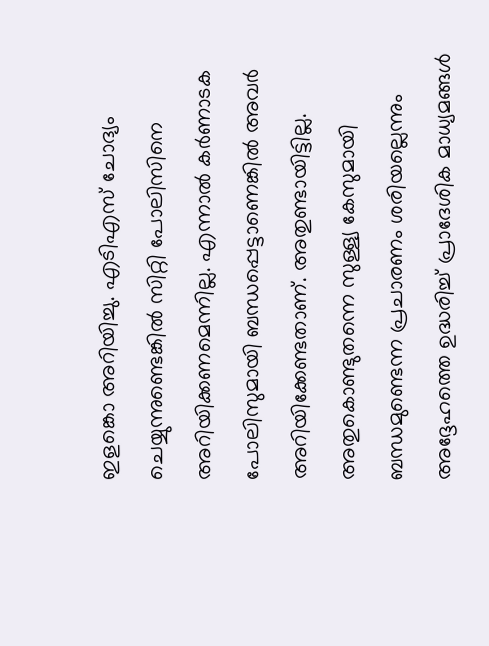ഇളങ്കൊ അറിയിച്ചു. എടിഎസ് ചോദ്യം ചെയ്യുന്നുണ്ടെങ്കില്‍ സിറ്റി പോലിസിനെ അറിയിക്കണമെന്നില്ല. എന്നാല്‍ കര്‍ണാടക പോലിസുമായി ബന്ധപ്പെട്ടാണെങ്കില്‍ അവര്‍ അറിയിക്കേണ്ടതാണ്. അതുണ്ടായിട്ടില്ല. അതുകൊണ്ടുതന്നെ സുള്ള്യ കേസുമായി ബന്ധമുണ്ടെന്ന പ്രചാരണം ശരിയല്ലെന്നും അദ്ദേഹത്തെ ഉദ്ധരിച്ച് പ്രാദേശിക മാധ്യമങ്ങള്‍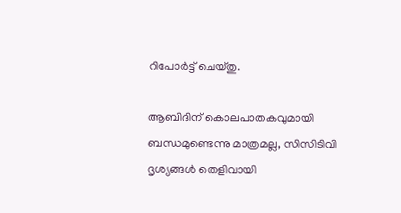റിപോര്‍ട്ട് ചെയ്തു.

ആബിദിന് കൊലപാതകവുമായി ബന്ധമുണ്ടെന്നു മാത്രമല്ല, സിസിടിവി ദൃശ്യങ്ങള്‍ തെളിവായി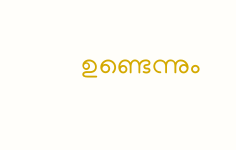ഉണ്ടെന്നും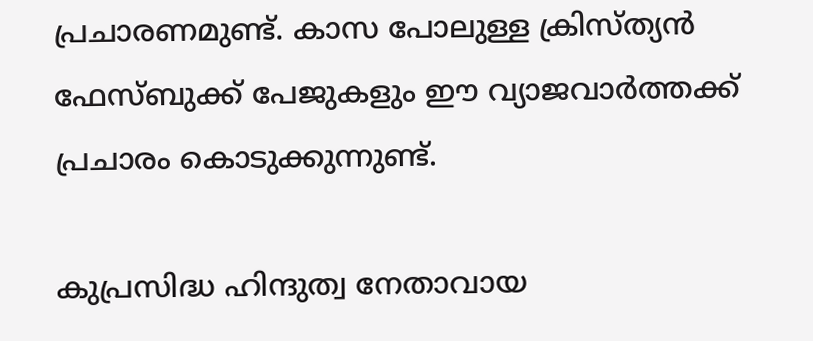പ്രചാരണമുണ്ട്. കാസ പോലുള്ള ക്രിസ്ത്യന്‍ ഫേസ്ബുക്ക് പേജുകളും ഈ വ്യാജവാര്‍ത്തക്ക് പ്രചാരം കൊടുക്കുന്നുണ്ട്.

കുപ്രസിദ്ധ ഹിന്ദുത്വ നേതാവായ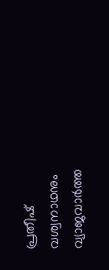പ്രതീഷ് വശ്വനാഥനും വ്യാജവാര്‍ത്ത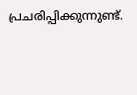പ്രചരിപ്പിക്കുന്നുണ്ട്.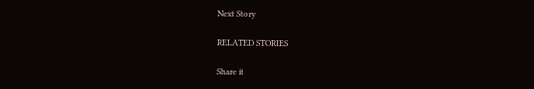Next Story

RELATED STORIES

Share it